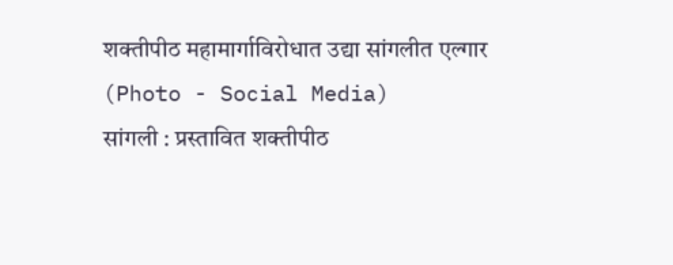शक्तीपीठ महामार्गाविरोधात उद्या सांगलीत एल्गार (Photo - Social Media)
सांगली : प्रस्तावित शक्तीपीठ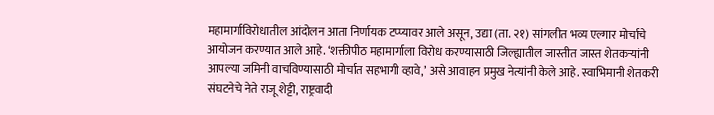महामार्गाविरोधातील आंदोलन आता निर्णायक टप्प्यावर आले असून, उद्या (ता. २१) सांगलीत भव्य एल्गार मोर्चाचे आयोजन करण्यात आले आहे. ‘शक्तीपीठ महामार्गाला विरोध करण्यासाठी जिल्ह्यातील जास्तीत जास्त शेतकऱ्यांनी आपल्या जमिनी वाचविण्यासाठी मोर्चात सहभागी व्हावे,’ असे आवाहन प्रमुख नेत्यांनी केले आहे. स्वाभिमानी शेतकरी संघटनेचे नेते राजू शेट्टी, राष्ट्रवादी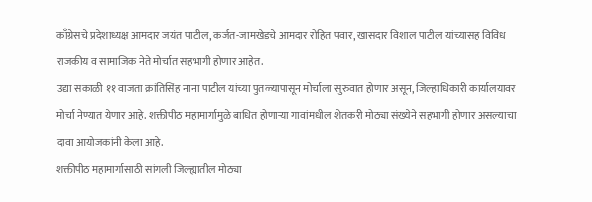काँग्रेसचे प्रदेशाध्यक्ष आमदार जयंत पाटील, कर्जत-जामखेडचे आमदार रोहित पवार, खासदार विशाल पाटील यांच्यासह विविध राजकीय व सामाजिक नेते मोर्चात सहभागी होणार आहेत.
उद्या सकाळी ११ वाजता क्रांतिसिंह नाना पाटील यांच्या पुतळ्यापासून मोर्चाला सुरुवात होणार असून, जिल्हाधिकारी कार्यालयावर मोर्चा नेण्यात येणार आहे. शक्तीपीठ महामार्गामुळे बाधित होणाऱ्या गावांमधील शेतकरी मोठ्या संख्येने सहभागी होणार असल्याचा दावा आयोजकांनी केला आहे.
शक्तीपीठ महामार्गासाठी सांगली जिल्ह्यातील मोठ्या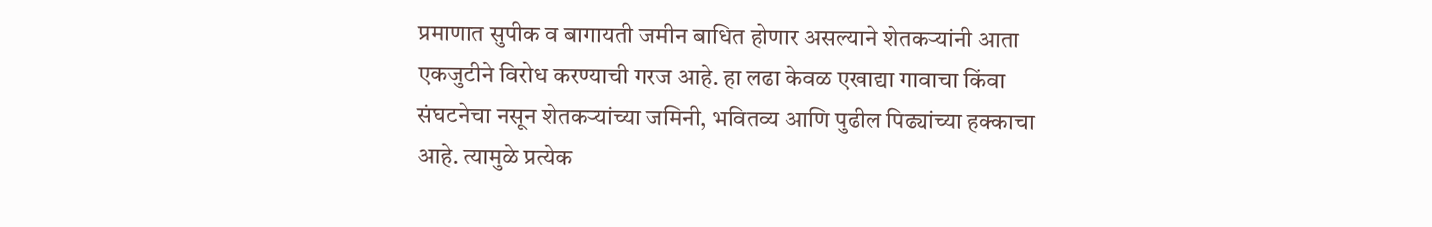प्रमाणात सुपीक व बागायती जमीन बाधित होणार असल्याने शेतकऱ्यांनी आता एकजुटीने विरोध करण्याची गरज आहे. हा लढा केवळ एखाद्या गावाचा किंवा संघटनेचा नसून शेतकऱ्यांच्या जमिनी, भवितव्य आणि पुढील पिढ्यांच्या हक्काचा आहे. त्यामुळे प्रत्येक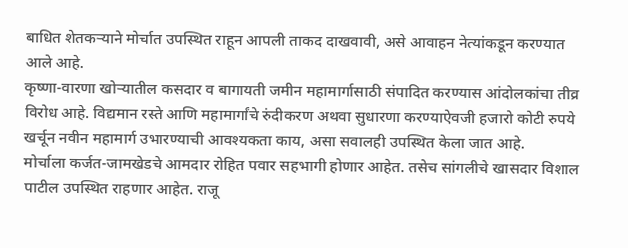बाधित शेतकऱ्याने मोर्चात उपस्थित राहून आपली ताकद दाखवावी, असे आवाहन नेत्यांकडून करण्यात आले आहे.
कृष्णा-वारणा खोऱ्यातील कसदार व बागायती जमीन महामार्गासाठी संपादित करण्यास आंदोलकांचा तीव्र विरोध आहे. विद्यमान रस्ते आणि महामार्गांचे रुंदीकरण अथवा सुधारणा करण्याऐवजी हजारो कोटी रुपये खर्चून नवीन महामार्ग उभारण्याची आवश्यकता काय, असा सवालही उपस्थित केला जात आहे.
मोर्चाला कर्जत-जामखेडचे आमदार रोहित पवार सहभागी होणार आहेत. तसेच सांगलीचे खासदार विशाल पाटील उपस्थित राहणार आहेत. राजू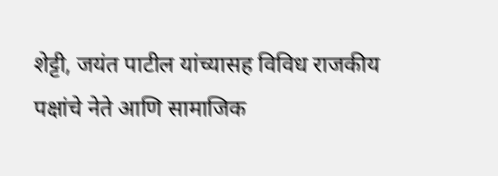शेट्टी, जयंत पाटील यांच्यासह विविध राजकीय पक्षांचे नेते आणि सामाजिक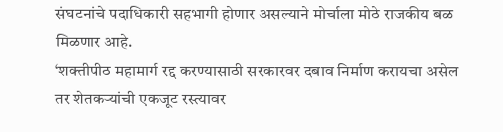संघटनांचे पदाधिकारी सहभागी होणार असल्याने मोर्चाला मोठे राजकीय बळ मिळणार आहे.
‘शक्तीपीठ महामार्ग रद्द करण्यासाठी सरकारवर दबाव निर्माण करायचा असेल तर शेतकऱ्यांची एकजूट रस्त्यावर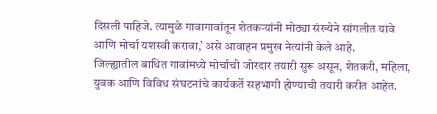दिसली पाहिजे. त्यामुळे गावागावांतून शेतकऱ्यांनी मोठ्या संख्येने सांगलीत यावे आणि मोर्चा यशस्वी करावा,’ असे आवाहन प्रमुख नेत्यांनी केले आहे.
जिल्ह्यातील बाधित गावांमध्ये मोर्चाची जोरदार तयारी सुरू असून, शेतकरी, महिला, युवक आणि विविध संघटनांचे कार्यकर्ते सहभागी होण्याची तयारी करीत आहेत.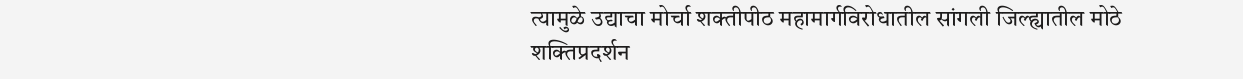त्यामुळे उद्याचा मोर्चा शक्तीपीठ महामार्गविरोधातील सांगली जिल्ह्यातील मोठे शक्तिप्रदर्शन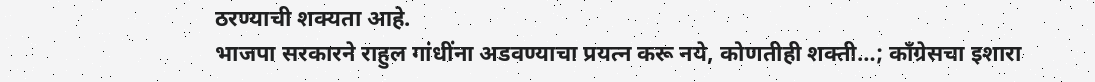ठरण्याची शक्यता आहे.
भाजपा सरकारने राहुल गांधींना अडवण्याचा प्रयत्न करू नये, कोणतीही शक्ती…; काँग्रेसचा इशारा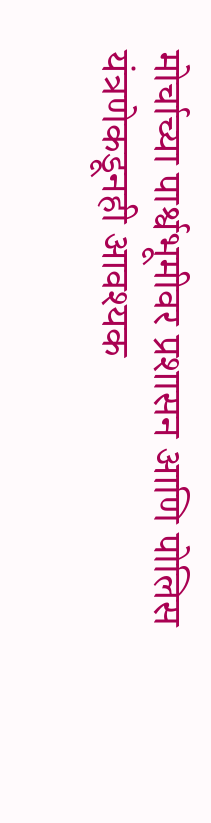मोर्चाच्या पार्श्वभूमीवर प्रशासन आणि पोलिस यंत्रणेकडूनही आवश्यक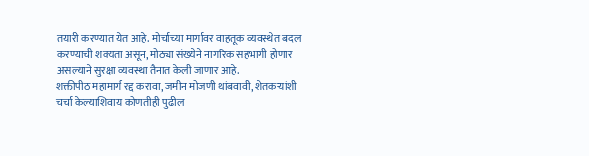तयारी करण्यात येत आहे. मोर्चाच्या मार्गावर वाहतूक व्यवस्थेत बदल करण्याची शक्यता असून, मोठ्या संख्येने नागरिक सहभागी होणार असल्याने सुरक्षा व्यवस्था तैनात केली जाणार आहे.
शक्तीपीठ महामार्ग रद्द करावा, जमीन मोजणी थांबवावी, शेतकऱ्यांशी चर्चा केल्याशिवाय कोणतीही पुढील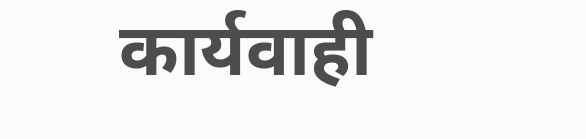कार्यवाही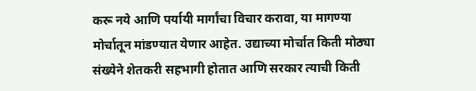करू नये आणि पर्यायी मार्गांचा विचार करावा, या मागण्या मोर्चातून मांडण्यात येणार आहेत. उद्याच्या मोर्चात किती मोठ्या संख्येने शेतकरी सहभागी होतात आणि सरकार त्याची किती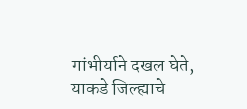गांभीर्याने दखल घेते, याकडे जिल्ह्याचे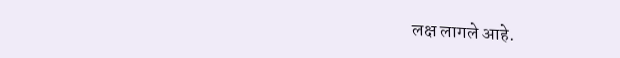लक्ष लागले आहे.